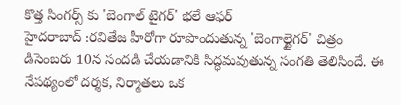కొత్త సింగర్స్ కు 'బెంగాల్ టైగర్' భలే ఆఫర్
హైదరాబాద్ :రవితేజ హీరోగా రూపొందుతున్న 'బెంగాల్టైగర్' చిత్రం డిసెంబరు 10న సందడి చేయడానికి సిద్ధమవుతున్న సంగతి తెలిసిందే. ఈ నేపథ్యంలో దర్శక, నిర్మాతలు ఒక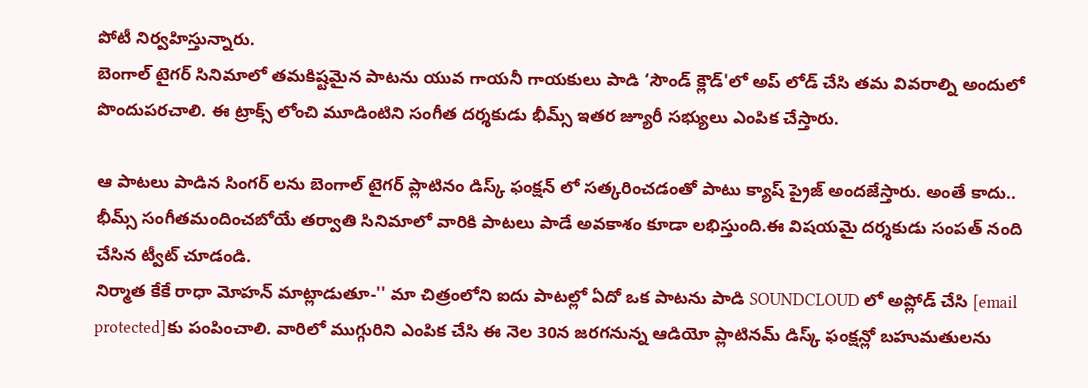పోటీ నిర్వహిస్తున్నారు.
బెంగాల్ టైగర్ సినిమాలో తమకిష్టమైన పాటను యువ గాయనీ గాయకులు పాడి ‘సౌండ్ క్లౌడ్'లో అప్ లోడ్ చేసి తమ వివరాల్ని అందులో పొందుపరచాలి. ఈ ట్రాక్స్ లోంచి మూడింటిని సంగీత దర్శకుడు భీమ్స్ ఇతర జ్యూరీ సభ్యులు ఎంపిక చేస్తారు.

ఆ పాటలు పాడిన సింగర్ లను బెంగాల్ టైగర్ ప్లాటినం డిస్క్ ఫంక్షన్ లో సత్కరించడంతో పాటు క్యాష్ ప్రైజ్ అందజేస్తారు. అంతే కాదు.. భీమ్స్ సంగీతమందించబోయే తర్వాతి సినిమాలో వారికి పాటలు పాడే అవకాశం కూడా లభిస్తుంది.ఈ విషయమై దర్శకుడు సంపత్ నంది చేసిన ట్వీట్ చూడండి.
నిర్మాత కేకే రాధా మోహన్ మాట్లాడుతూ-'' మా చిత్రంలోని ఐదు పాటల్లో ఏదో ఒక పాటను పాడి SOUNDCLOUD లో అప్లోడ్ చేసి [email protected]కు పంపించాలి. వారిలో ముగ్గురిని ఎంపిక చేసి ఈ నెల 30న జరగనున్న ఆడియో ప్లాటినమ్ డిస్క్ ఫంక్షన్లో బహుమతులను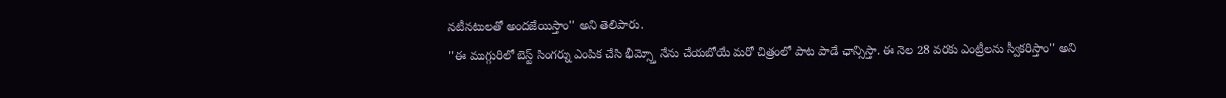నటీనటులతో అందజేయిస్తాం'' అని తెలిపారు.
''ఈ ముగ్గురిలో బెస్ట్ సింగర్ను ఎంపిక చేసి భీమ్స్తో నేను చేయబోయే మరో చిత్రంలో పాట పాడే ఛాన్సిస్తా. ఈ నెల 28 వరకు ఎంట్రీలను స్వీకరిస్తాం'' అని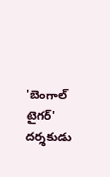'బెంగాల్ టైగర్' దర్శకుడు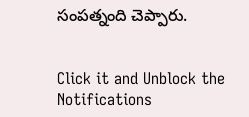సంపత్నంది చెప్పారు.


Click it and Unblock the Notifications